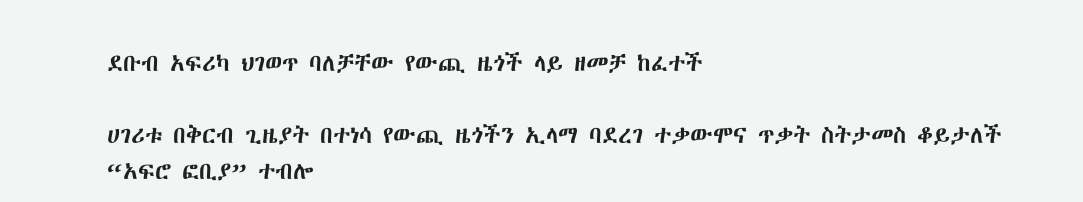ደቡብ አፍሪካ ህገወጥ ባለቻቸው የውጪ ዜጎች ላይ ዘመቻ ከፈተች

ሀገሪቱ በቅርብ ጊዜያት በተነሳ የውጪ ዜጎችን ኢላማ ባደረገ ተቃውሞና ጥቃት ስትታመስ ቆይታለች “አፍሮ ፎቢያ” ተብሎ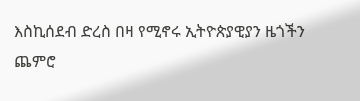እስኪሰደብ ድረስ በዛ የሚኖሩ ኢትዮጵያዊያን ዜጎችን ጨምሮ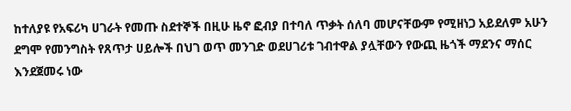ከተለያዩ የአፍሪካ ሀገራት የመጡ ስደተኞች በዚሁ ዜኖ ፎብያ በተባለ ጥቃት ሰለባ መሆናቸውም የሚዘነጋ አይደለም አሁን ደግሞ የመንግስት የጸጥታ ሀይሎች በህገ ወጥ መንገድ ወደሀገሪቱ ገብተዋል ያሏቸውን የውጪ ዜጎች ማደንና ማሰር እንደጀመሩ ነው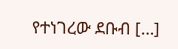የተነገረው ደቡብ […]